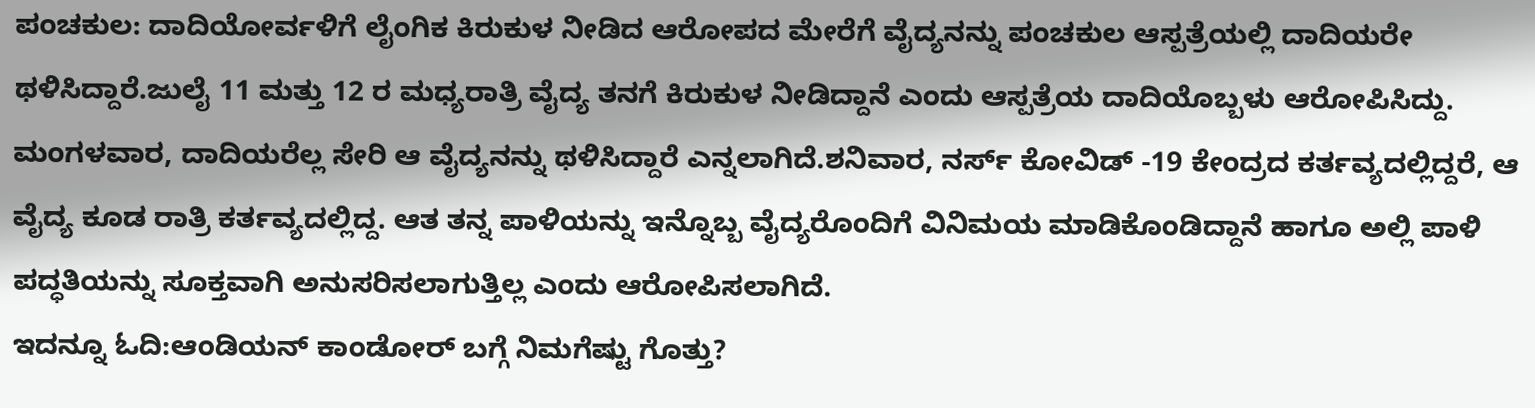ಪಂಚಕುಲ: ದಾದಿಯೋರ್ವಳಿಗೆ ಲೈಂಗಿಕ ಕಿರುಕುಳ ನೀಡಿದ ಆರೋಪದ ಮೇರೆಗೆ ವೈದ್ಯನನ್ನು ಪಂಚಕುಲ ಆಸ್ಪತ್ರೆಯಲ್ಲಿ ದಾದಿಯರೇ ಥಳಿಸಿದ್ದಾರೆ.ಜುಲೈ 11 ಮತ್ತು 12 ರ ಮಧ್ಯರಾತ್ರಿ ವೈದ್ಯ ತನಗೆ ಕಿರುಕುಳ ನೀಡಿದ್ದಾನೆ ಎಂದು ಆಸ್ಪತ್ರೆಯ ದಾದಿಯೊಬ್ಬಳು ಆರೋಪಿಸಿದ್ದು. ಮಂಗಳವಾರ, ದಾದಿಯರೆಲ್ಲ ಸೇರಿ ಆ ವೈದ್ಯನನ್ನು ಥಳಿಸಿದ್ದಾರೆ ಎನ್ನಲಾಗಿದೆ.ಶನಿವಾರ, ನರ್ಸ್ ಕೋವಿಡ್ -19 ಕೇಂದ್ರದ ಕರ್ತವ್ಯದಲ್ಲಿದ್ದರೆ, ಆ ವೈದ್ಯ ಕೂಡ ರಾತ್ರಿ ಕರ್ತವ್ಯದಲ್ಲಿದ್ದ. ಆತ ತನ್ನ ಪಾಳಿಯನ್ನು ಇನ್ನೊಬ್ಬ ವೈದ್ಯರೊಂದಿಗೆ ವಿನಿಮಯ ಮಾಡಿಕೊಂಡಿದ್ದಾನೆ ಹಾಗೂ ಅಲ್ಲಿ ಪಾಳಿ ಪದ್ಧತಿಯನ್ನು ಸೂಕ್ತವಾಗಿ ಅನುಸರಿಸಲಾಗುತ್ತಿಲ್ಲ ಎಂದು ಆರೋಪಿಸಲಾಗಿದೆ.
ಇದನ್ನೂ ಓದಿ:ಆಂಡಿಯನ್ ಕಾಂಡೋರ್ ಬಗ್ಗೆ ನಿಮಗೆಷ್ಟು ಗೊತ್ತು?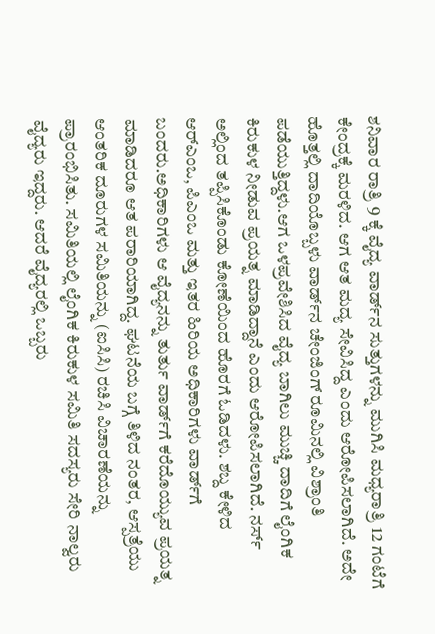ಶನಿವಾರ ರಾತ್ರಿ 9 ಕ್ಕೆ ವೈದ್ಯ ವಾರ್ಡ್‌ನ ಸುತ್ತುಗಳನ್ನು ಮುಗಿಸಿ ಮಧ್ಯರಾತ್ರಿ 12 ಗಂಟೆಗೆ ಕೇಂದ್ರಕ್ಕೆ ಮರಳಿದ. ಆಗ ಆತ ಮದ್ಯ ಸೇವಿಸಿದ್ದ ಎಂದು ಆರೋಪಿಸಲಾಗಿದೆ. ಅದೇ ಹೊತ್ತಲ್ಲಿ ದಾದಿಯೊಬ್ಬಳು ವಾರ್ಡ್‌ನ ಚೇಂಜಿಂಗ್ ರೂಮಿನಲ್ಲಿ ವಿಶ್ರಾಂತಿ ಪಡೆಯುತ್ತಿದ್ದಳು.ಆಗ ಒಳಪ್ರವೇಶಿಸಿದ ವೈದ್ಯ ಬಾಗಿಲು ಮುಚ್ಚಿ ದಾದಿಗೆ ಲೈಂಗಿಕ ಕಿರುಕುಳ ನೀಡುವ ಪ್ರಯತ್ನ ಮಾಡಿದ್ದಾನೆ ಎಂದು ಆರೋಪಿಸಲಾಗಿದೆ. ನರ್ಸ್ ಅಲ್ಲಿಂದ ತಪ್ಪಿಸಿಕೊಂಡು ಕೋಣೆಯಿಂದ ಹೊರಗೆ ಓಡಿದಳು. ಶಬ್ದ ಕೇಳಿದ ಆರ್‌ಎಂಒ, ಪಿಎಂಒ ಮತ್ತು ಇತರ ಹಿರಿಯ ಅಧಿಕಾರಿಗಳು ವಾರ್ಡ್‌ಗೆ ಬಂದರು.ಅಧಿಕಾರಿಗಳು ಆ ವೈದ್ಯನನ್ನು ತುರ್ತು ವಾರ್ಡ್‌ಗೆ ಕರೆದೊಯ್ಯುವ ಪ್ರಯತ್ನ ಮಾಡಿದರೂ ಆತ ಪರಾರಿಯಾಗಿದ್ದ. ಘಟನೆಯ ಬಗ್ಗೆ ತಿಳಿದ ನಂತರ, ಆಸ್ಪತ್ರೆಯು ಆಂತರಿಕ ದೂರುಗಳ ಸಮಿತಿಯನ್ನು (ಐಸಿಸಿ) ರಚಿಸಿ ವಿಚಾರಣೆಯನ್ನು ಪ್ರಾರಂಭಿಸಿತು. ಸಮಿತಿಯಲ್ಲಿ ಲೈಂಗಿಕ ಕಿರುಕುಳ ಸಮಿತಿ ಸದಸ್ಯರು ಸೇರಿ ನಾಲ್ವರು ವೈದ್ಯರು ಇದ್ದರು. ಆದರೆ ವೈದ್ಯರಲ್ಲಿ ಒಬ್ಬರು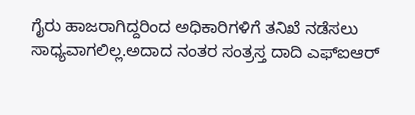ಗೈರು ಹಾಜರಾಗಿದ್ದರಿಂದ ಅಧಿಕಾರಿಗಳಿಗೆ ತನಿಖೆ ನಡೆಸಲು ಸಾಧ್ಯವಾಗಲಿಲ್ಲ.ಅದಾದ ನಂತರ ಸಂತ್ರಸ್ತ ದಾದಿ ಎಫ್ಐಆರ್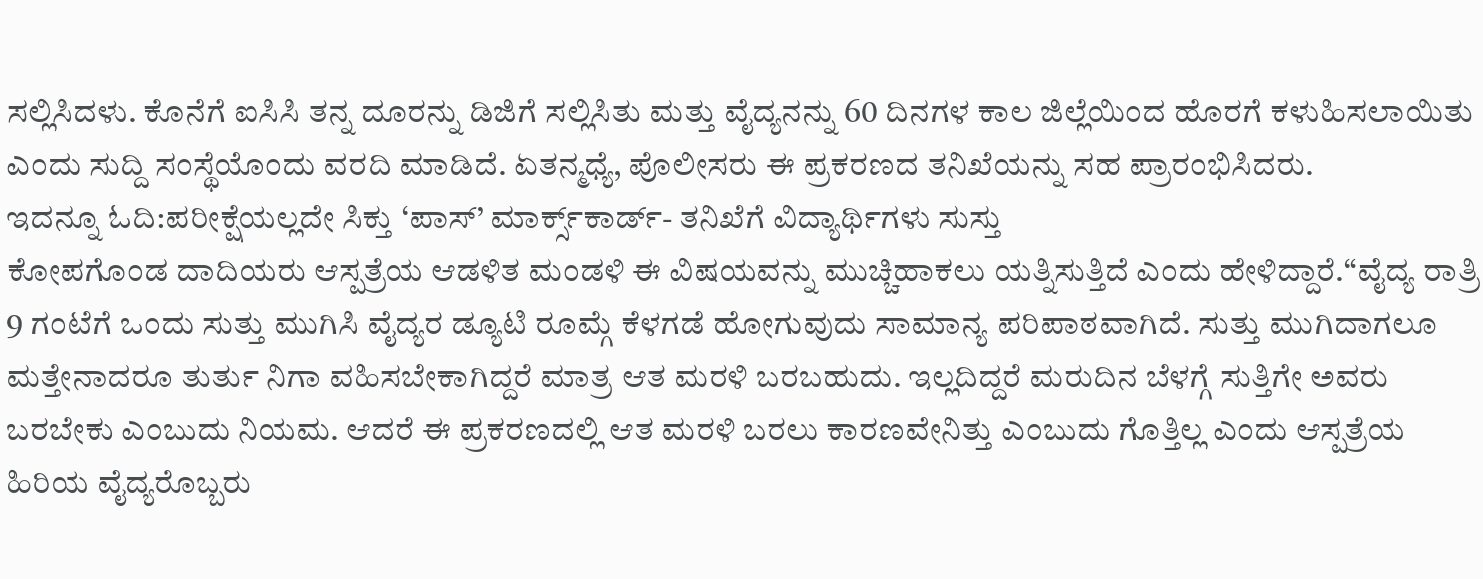ಸಲ್ಲಿಸಿದಳು. ಕೊನೆಗೆ ಐಸಿಸಿ ತನ್ನ ದೂರನ್ನು ಡಿಜಿಗೆ ಸಲ್ಲಿಸಿತು ಮತ್ತು ವೈದ್ಯನನ್ನು 60 ದಿನಗಳ ಕಾಲ ಜಿಲ್ಲೆಯಿಂದ ಹೊರಗೆ ಕಳುಹಿಸಲಾಯಿತು ಎಂದು ಸುದ್ದಿ ಸಂಸ್ಥೆಯೊಂದು ವರದಿ ಮಾಡಿದೆ. ಏತನ್ಮಧ್ಯೆ, ಪೊಲೀಸರು ಈ ಪ್ರಕರಣದ ತನಿಖೆಯನ್ನು ಸಹ ಪ್ರಾರಂಭಿಸಿದರು.
ಇದನ್ನೂ ಓದಿ:ಪರೀಕ್ಷೆಯಲ್ಲದೇ ಸಿಕ್ತು ‘ಪಾಸ್‌’ ಮಾರ್ಕ್ಸ್‌ಕಾರ್ಡ್‌- ತನಿಖೆಗೆ ವಿದ್ಯಾರ್ಥಿಗಳು ಸುಸ್ತು
ಕೋಪಗೊಂಡ ದಾದಿಯರು ಆಸ್ಪತ್ರೆಯ ಆಡಳಿತ ಮಂಡಳಿ ಈ ವಿಷಯವನ್ನು ಮುಚ್ಚಿಹಾಕಲು ಯತ್ನಿಸುತ್ತಿದೆ ಎಂದು ಹೇಳಿದ್ದಾರೆ.“ವೈದ್ಯ ರಾತ್ರಿ 9 ಗಂಟೆಗೆ ಒಂದು ಸುತ್ತು ಮುಗಿಸಿ ವೈದ್ಯರ ಡ್ಯೂಟಿ ರೂಮ್ಗೆ ಕೆಳಗಡೆ ಹೋಗುವುದು ಸಾಮಾನ್ಯ ಪರಿಪಾಠವಾಗಿದೆ. ಸುತ್ತು ಮುಗಿದಾಗಲೂ ಮತ್ತೇನಾದರೂ ತುರ್ತು ನಿಗಾ ವಹಿಸಬೇಕಾಗಿದ್ದರೆ ಮಾತ್ರ ಆತ ಮರಳಿ ಬರಬಹುದು. ಇಲ್ಲದಿದ್ದರೆ ಮರುದಿನ ಬೆಳಗ್ಗೆ ಸುತ್ತಿಗೇ ಅವರು ಬರಬೇಕು ಎಂಬುದು ನಿಯಮ. ಆದರೆ ಈ ಪ್ರಕರಣದಲ್ಲಿ ಆತ ಮರಳಿ ಬರಲು ಕಾರಣವೇನಿತ್ತು ಎಂಬುದು ಗೊತ್ತಿಲ್ಲ ಎಂದು ಆಸ್ಪತ್ರೆಯ ಹಿರಿಯ ವೈದ್ಯರೊಬ್ಬರು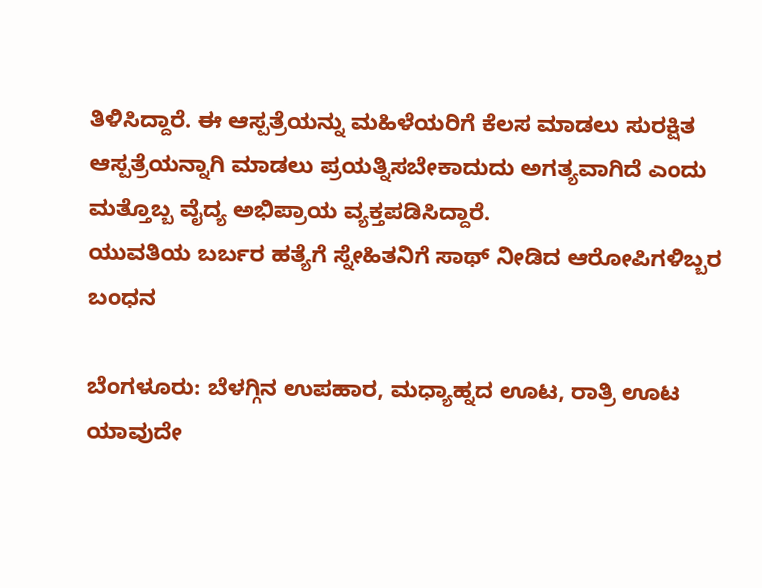ತಿಳಿಸಿದ್ದಾರೆ. ಈ ಆಸ್ಪತ್ರೆಯನ್ನು ಮಹಿಳೆಯರಿಗೆ ಕೆಲಸ ಮಾಡಲು ಸುರಕ್ಷಿತ ಆಸ್ಪತ್ರೆಯನ್ನಾಗಿ ಮಾಡಲು ಪ್ರಯತ್ನಿಸಬೇಕಾದುದು ಅಗತ್ಯವಾಗಿದೆ ಎಂದು ಮತ್ತೊಬ್ಬ ವೈದ್ಯ ಅಭಿಪ್ರಾಯ ವ್ಯಕ್ತಪಡಿಸಿದ್ದಾರೆ.
ಯುವತಿಯ ಬರ್ಬರ ಹತ್ಯೆಗೆ ಸ್ನೇಹಿತನಿಗೆ ಸಾಥ್ ನೀಡಿದ ಆರೋಪಿಗಳಿಬ್ಬರ ಬಂಧನ

ಬೆಂಗಳೂರು: ಬೆಳಗ್ಗಿನ ಉಪಹಾರ, ಮಧ್ಯಾಹ್ನದ ಊಟ, ರಾತ್ರಿ ಊಟ ಯಾವುದೇ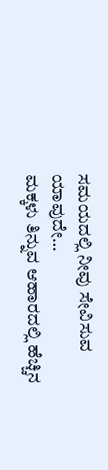ಸಮಯದಲ್ಲಿ ನೀವು ಸೇವಿಸುವ ಯಾವುದೇ…
ಮಕ್ಕಳು ತಿನ್ನುವ ಆಹಾರದಲ್ಲಿ ಹೆಚ್ಚಿನ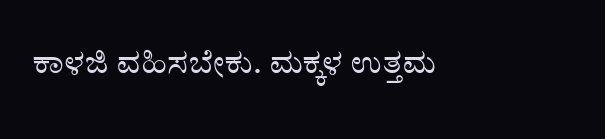ಕಾಳಜಿ ವಹಿಸಬೇಕು. ಮಕ್ಕಳ ಉತ್ತಮ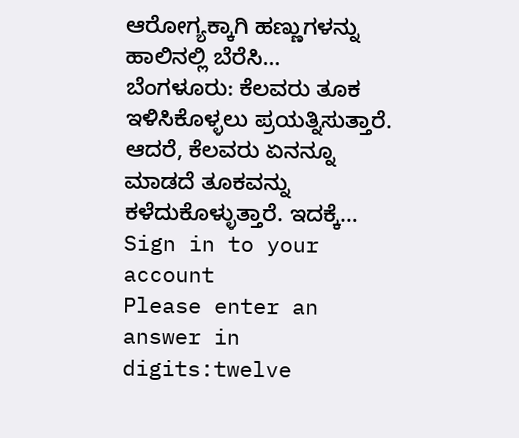ಆರೋಗ್ಯಕ್ಕಾಗಿ ಹಣ್ಣುಗಳನ್ನು ಹಾಲಿನಲ್ಲಿ ಬೆರೆಸಿ…
ಬೆಂಗಳೂರು: ಕೆಲವರು ತೂಕ ಇಳಿಸಿಕೊಳ್ಳಲು ಪ್ರಯತ್ನಿಸುತ್ತಾರೆ. ಆದರೆ, ಕೆಲವರು ಏನನ್ನೂ ಮಾಡದೆ ತೂಕವನ್ನು ಕಳೆದುಕೊಳ್ಳುತ್ತಾರೆ. ಇದಕ್ಕೆ…
Sign in to your account
Please enter an answer in digits:twelve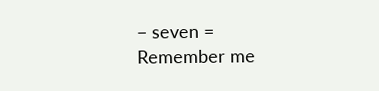− seven =
Remember me